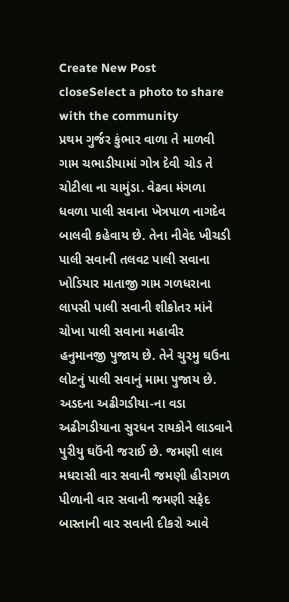Create New Post
closeSelect a photo to share with the community
પ્રથમ ગુર્જર કુંભાર વાળા તે માળવી ગામ ચભાડીયામાં ગોત્ર દેવી ચોડ તે ચોટીલા ના ચામુંડા. વેઢવા મંગળા ધવળા પાલી સવાના ખેત્રપાળ નાગદેવ બાલવી કહેવાય છે. તેના નીવેદ ખીચડી પાલી સવાની તલવટ પાલી સવાના ખોડિયાર માતાજી ગામ ગળધરાના લાપસી પાલી સવાની શીકોતર માંને ચોખા પાલી સવાના મહાવીર હનુમાનજી પુજાય છે. તેને ચુરમુ ઘઉના લોટનું પાલી સવાનું મામા પુજાય છે. અડદના અઢીગડીયા-ના વડા અઢીગડીયાના સુરધન રાયકોને લાડવાને પુરીયુ ઘઉંની જરાઈ છે. જમણી લાલ મધરાસી વાર સવાની જમણી હીરાગળ પીળાની વાર સવાની જમણી સફેદ બાસ્તાની વાર સવાની દીકરો આવે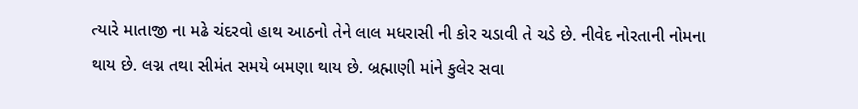ત્યારે માતાજી ના મઢે ચંદરવો હાથ આઠનો તેને લાલ મધરાસી ની કોર ચડાવી તે ચડે છે. નીવેદ નોરતાની નોમના થાય છે. લગ્ન તથા સીમંત સમયે બમણા થાય છે. બ્રહ્માણી માંને કુલેર સવા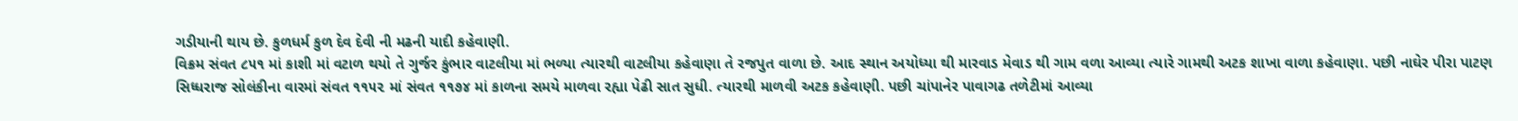ગડીયાની થાય છે. કુળધર્મ કુળ દેવ દેવી ની મઢની યાદી કહેવાણી.
વિક્રમ સંવત ૮૫૧ માં કાશી માં વટાળ થયો તે ગુર્જર કુંભાર વાટલીયા માં ભળ્યા ત્યારથી વાટલીયા કહેવાણા તે રજપુત વાળા છે. આદ સ્થાન અયોધ્યા થી મારવાડ મેવાડ થી ગામ વળા આવ્યા ત્યારે ગામથી અટક શાખા વાળા કહેવાણા. પછી નાઘેર પીરા પાટણ સિધ્ધરાજ સોલંકીના વારમાં સંવત ૧૧૫૨ માં સંવત ૧૧૭૪ માં કાળના સમયે માળવા રહ્યા પેઢી સાત સુધી. ત્યારથી માળવી અટક કહેવાણી. પછી ચાંપાનેર પાવાગઢ તળેટીમાં આવ્યા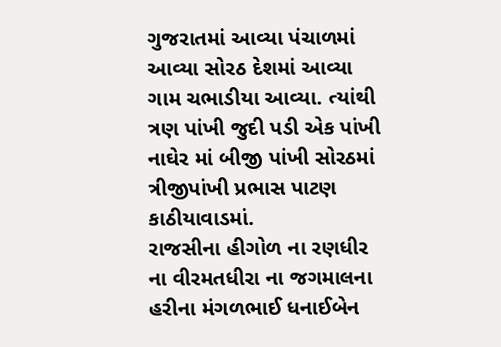ગુજરાતમાં આવ્યા પંચાળમાં આવ્યા સોરઠ દેશમાં આવ્યા ગામ ચભાડીયા આવ્યા. ત્યાંથી ત્રણ પાંખી જુદી પડી એક પાંખી નાઘેર માં બીજી પાંખી સોરઠમાં ત્રીજીપાંખી પ્રભાસ પાટણ કાઠીયાવાડમાં.
રાજસીના હીગોળ ના રણધીર ના વીરમતધીરા ના જગમાલના હરીના મંગળભાઈ ધનાઈબેન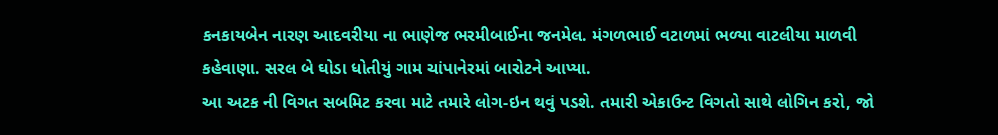કનકાયબેન નારણ આદવરીયા ના ભાણેજ ભરમીબાઈના જનમેલ. મંગળભાઈ વટાળમાં ભળ્યા વાટલીયા માળવી કહેવાણા. સરલ બે ઘોડા ધોતીયું ગામ ચાંપાનેરમાં બારોટને આપ્યા.
આ અટક ની વિગત સબમિટ કરવા માટે તમારે લોગ-ઇન થવું પડશે. તમારી એકાઉન્ટ વિગતો સાથે લોગિન કરો, જો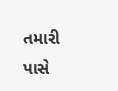તમારી પાસે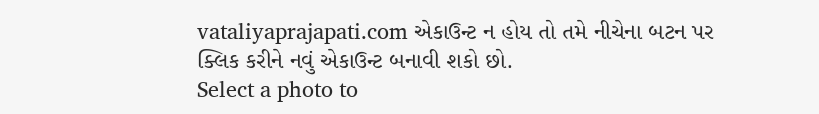vataliyaprajapati.com એકાઉન્ટ ન હોય તો તમે નીચેના બટન પર ક્લિક કરીને નવું એકાઉન્ટ બનાવી શકો છો.
Select a photo to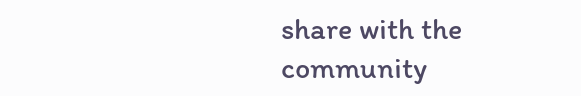share with the community